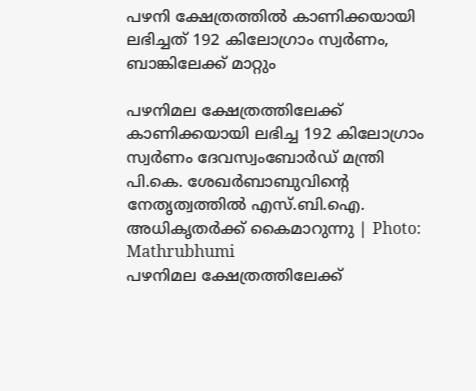പഴനി ക്ഷേത്രത്തില്‍ കാണിക്കയായി ലഭിച്ചത് 192 കിലോഗ്രാം സ്വര്‍ണം, ബാങ്കിലേക്ക് മാറ്റും

പഴനിമല ക്ഷേത്രത്തിലേക്ക് കാണിക്കയായി ലഭിച്ച 192 കിലോഗ്രാം സ്വര്‍ണം ദേവസ്വംബോര്‍ഡ് മന്ത്രി പി.കെ. ശേഖര്‍ബാബുവിന്റെ നേതൃത്വത്തില്‍ എസ്.ബി.ഐ. അധികൃതര്‍ക്ക് കൈമാറുന്നു | Photo: Mathrubhumi
പഴനിമല ക്ഷേത്രത്തിലേക്ക്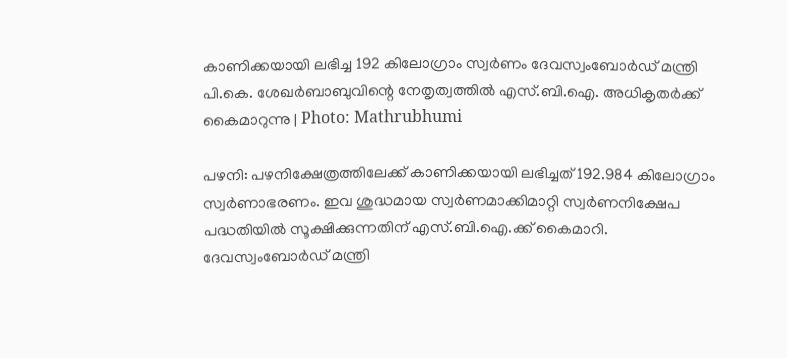കാണിക്കയായി ലഭിച്ച 192 കിലോഗ്രാം സ്വര്‍ണം ദേവസ്വംബോര്‍ഡ് മന്ത്രി പി.കെ. ശേഖര്‍ബാബുവിന്റെ നേതൃത്വത്തില്‍ എസ്.ബി.ഐ. അധികൃതര്‍ക്ക് കൈമാറുന്നു | Photo: Mathrubhumi

പഴനി: പഴനിക്ഷേത്രത്തിലേക്ക് കാണിക്കയായി ലഭിച്ചത് 192.984 കിലോഗ്രാം സ്വര്‍ണാഭരണം. ഇവ ശുദ്ധമായ സ്വര്‍ണമാക്കിമാറ്റി സ്വര്‍ണനിക്ഷേപ പദ്ധതിയില്‍ സൂക്ഷിക്കുന്നതിന് എസ്.ബി.ഐ.ക്ക് കൈമാറി. ദേവസ്വംബോര്‍ഡ് മന്ത്രി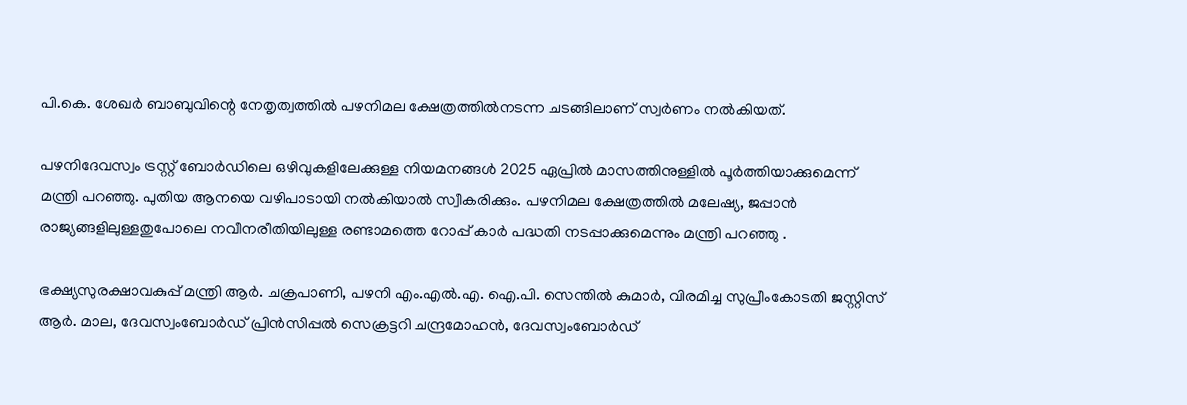പി.കെ. ശേഖര്‍ ബാബുവിന്റെ നേതൃത്വത്തില്‍ പഴനിമല ക്ഷേത്രത്തില്‍നടന്ന ചടങ്ങിലാണ് സ്വര്‍ണം നല്‍കിയത്.

പഴനിദേവസ്വം ട്രസ്റ്റ് ബോര്‍ഡിലെ ഒഴിവുകളിലേക്കുള്ള നിയമനങ്ങള്‍ 2025 ഏപ്രില്‍ മാസത്തിനുള്ളില്‍ പൂര്‍ത്തിയാക്കുമെന്ന് മന്ത്രി പറഞ്ഞു. പുതിയ ആനയെ വഴിപാടായി നല്‍കിയാല്‍ സ്വീകരിക്കും. പഴനിമല ക്ഷേത്രത്തില്‍ മലേഷ്യ, ജപ്പാന്‍ രാജ്യങ്ങളിലുള്ളതുപോലെ നവീനരീതിയിലുള്ള രണ്ടാമത്തെ റോപ്പ് കാര്‍ പദ്ധതി നടപ്പാക്കുമെന്നും മന്ത്രി പറഞ്ഞു .

ഭക്ഷ്യസുരക്ഷാവകുപ്പ് മന്ത്രി ആര്‍. ചക്രപാണി, പഴനി എം.എല്‍.എ. ഐ.പി. സെന്തില്‍ കുമാര്‍, വിരമിച്ച സുപ്രീംകോടതി ജസ്റ്റിസ് ആര്‍. മാല, ദേവസ്വംബോര്‍ഡ് പ്രിന്‍സിപ്പല്‍ സെക്രട്ടറി ചന്ദ്രമോഹന്‍, ദേവസ്വംബോര്‍ഡ്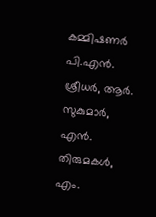കമ്മിഷണര്‍ പി.എന്‍. ശ്രീധര്‍, ആര്‍. സുകുമാര്‍, എന്‍. തിരുമകള്‍, എം.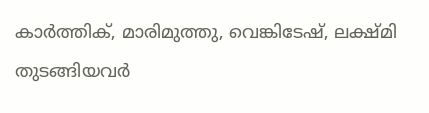കാര്‍ത്തിക്, മാരിമുത്തു, വെങ്കിടേഷ്, ലക്ഷ്മി തുടങ്ങിയവര്‍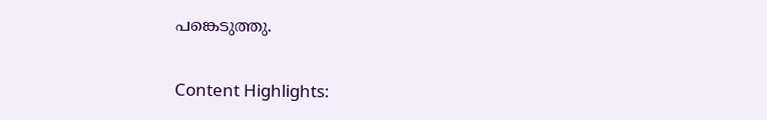പങ്കെടുത്തു.

Content Highlights: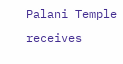Palani Temple receives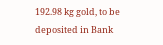192.98 kg gold, to be deposited in Bank